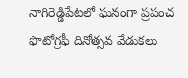నాగిరెడ్డిపేటలో ఘనంగా ప్రపంచ ఫొటోగ్రఫీ దినోత్సవ వేడుకలు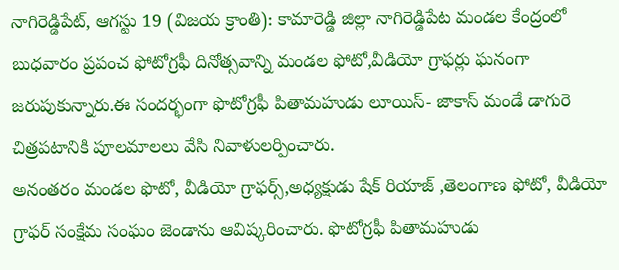నాగిరెడ్డిపేట్, ఆగస్టు 19 (విజయ క్రాంతి): కామారెడ్డి జిల్లా నాగిరెడ్డిపేట మండల కేంద్రంలో బుధవారం ప్రపంచ ఫోటోగ్రఫీ దినోత్సవాన్ని మండల ఫోటో,వీడియో గ్రాఫర్లు ఘనంగా జరుపుకున్నారు.ఈ సందర్భంగా ఫొటోగ్రఫీ పితామహుడు లూయిస్- జాకాస్ మండే డాగురె చిత్రపటానికి పూలమాలలు వేసి నివాళులర్పించారు.
అనంతరం మండల ఫొటో, వీడియో గ్రాఫర్స్,అధ్యక్షుడు షేక్ రియాజ్ ,తెలంగాణ ఫోటో, వీడియో గ్రాఫర్ సంక్షేమ సంఘం జెండాను ఆవిష్కరించారు. ఫొటోగ్రఫీ పితామహుడు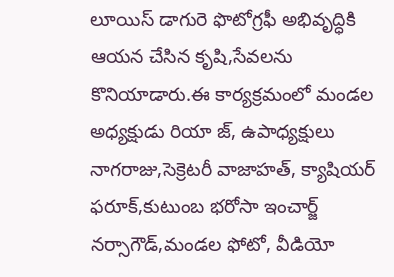లూయిస్ డాగురె ఫొటోగ్రఫీ అభివృద్ధికి ఆయన చేసిన కృషి,సేవలను కొనియాడారు.ఈ కార్యక్రమంలో మండల అధ్యక్షుడు రియా జ్, ఉపాధ్యక్షులు నాగరాజు,సెక్రెటరీ వాజాహత్, క్యాషియర్ ఫరూక్,కుటుంబ భరోసా ఇంచార్జ్ నర్సాగౌడ్,మండల ఫోటో, వీడియో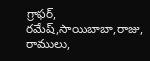గ్రాఫర్, రమేష్,సాయిబాబా,రాజు, రాములు,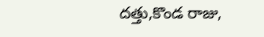దత్తు,కొండ రాజు,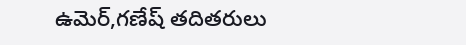ఉమెర్,గణేష్ తదితరులు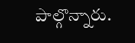పాల్గొన్నారు.